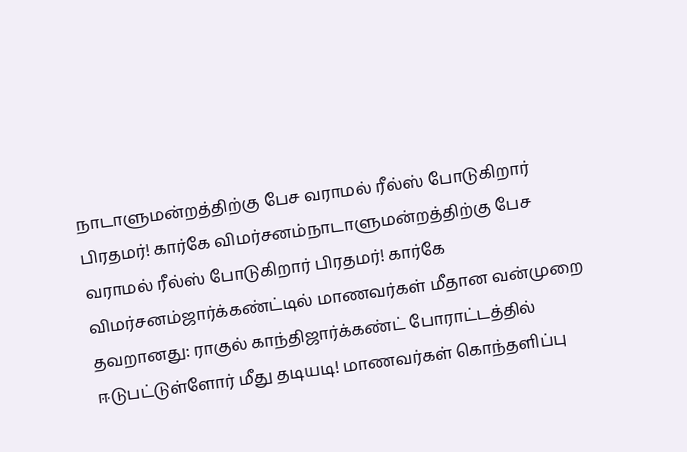நாடாளுமன்றத்திற்கு பேச வராமல் ரீல்ஸ் போடுகிறார் பிரதமர்! கார்கே விமர்சனம்நாடாளுமன்றத்திற்கு பேச வராமல் ரீல்ஸ் போடுகிறார் பிரதமர்! கார்கே விமர்சனம்ஜார்க்கண்ட்டில் மாணவர்கள் மீதான வன்முறை தவறானது: ராகுல் காந்திஜார்க்கண்ட் போராட்டத்தில் ஈடுபட்டுள்ளோர் மீது தடியடி! மாணவர்கள் கொந்தளிப்பு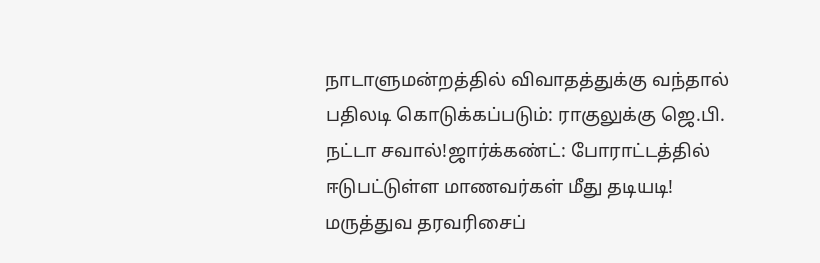நாடாளுமன்றத்தில் விவாதத்துக்கு வந்தால் பதிலடி கொடுக்கப்படும்: ராகுலுக்கு ஜெ.பி. நட்டா சவால்!ஜார்க்கண்ட்: போராட்டத்தில் ஈடுபட்டுள்ள மாணவர்கள் மீது தடியடி! மருத்துவ தரவரிசைப்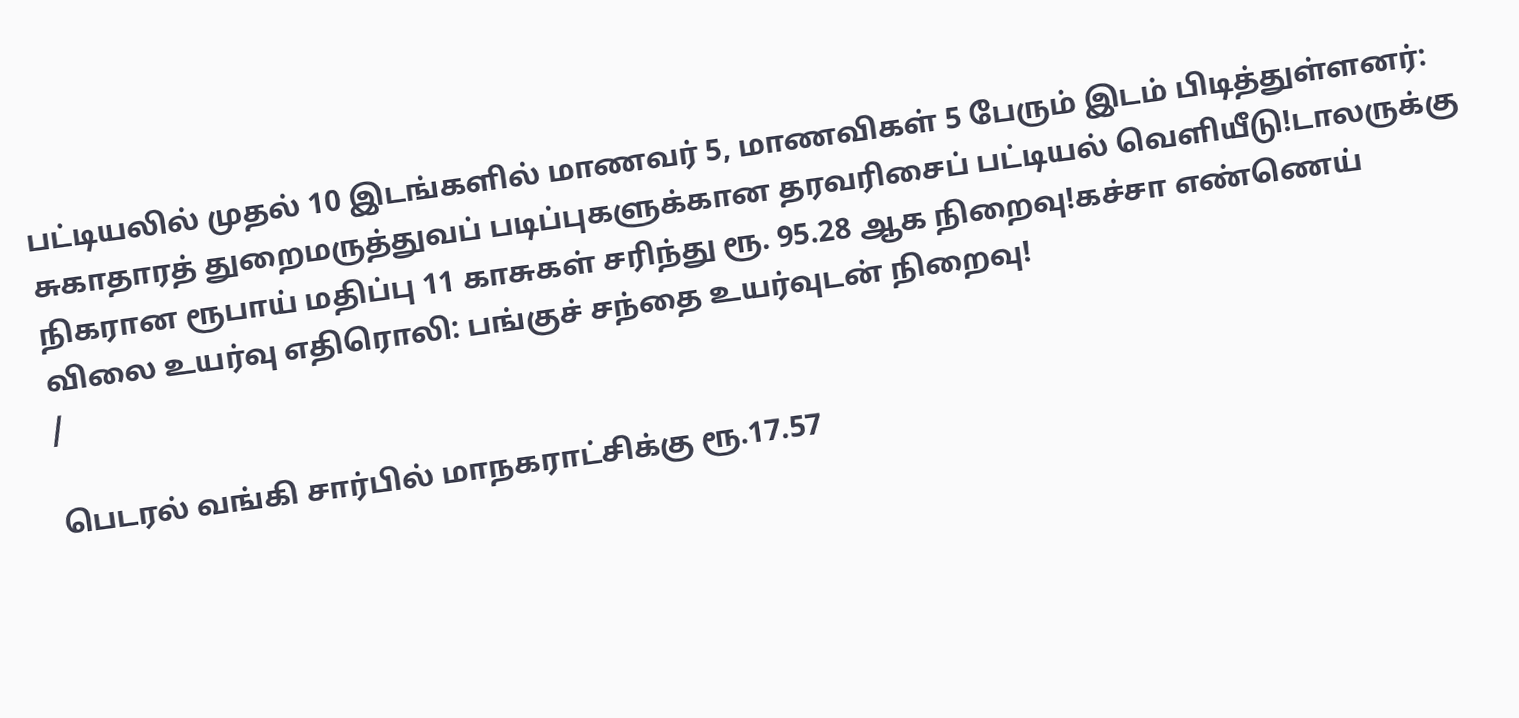பட்டியலில் முதல் 10 இடங்களில் மாணவர் 5, மாணவிகள் 5 பேரும் இடம் பிடித்துள்ளனர்: சுகாதாரத் துறைமருத்துவப் படிப்புகளுக்கான தரவரிசைப் பட்டியல் வெளியீடு!டாலருக்கு நிகரான ரூபாய் மதிப்பு 11 காசுகள் சரிந்து ரூ. 95.28 ஆக நிறைவு!கச்சா எண்ணெய் விலை உயர்வு எதிரொலி: பங்குச் சந்தை உயர்வுடன் நிறைவு!
/

பெடரல் வங்கி சார்பில் மாநகராட்சிக்கு ரூ.17.57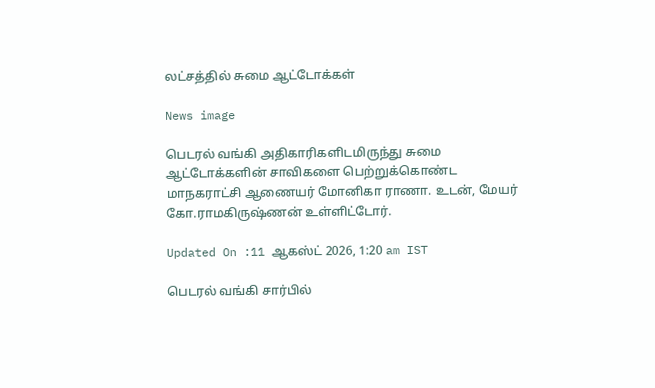லட்சத்தில் சுமை ஆட்டோக்கள்

News image

பெடரல் வங்கி அதிகாரிகளிடமிருந்து சுமை ஆட்டோக்களின் சாவிகளை பெற்றுக்கொண்ட மாநகராட்சி ஆணையர் மோனிகா ராணா. உடன், மேயர் கோ.ராமகிருஷ்ணன் உள்ளிட்டோர்.

Updated On :11 ஆகஸ்ட் 2026, 1:20 am IST

பெடரல் வங்கி சார்பில்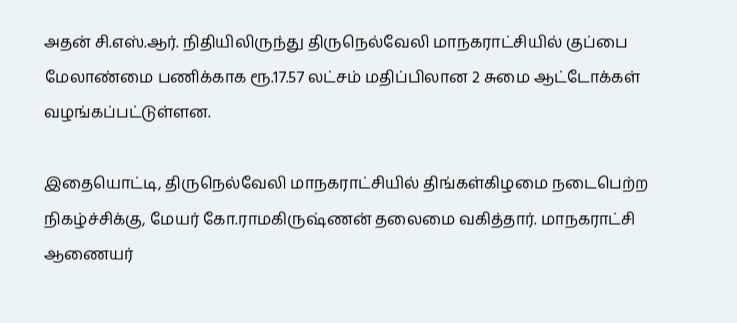அதன் சி.எஸ்.ஆர். நிதியிலிருந்து திருநெல்வேலி மாநகராட்சியில் குப்பை மேலாண்மை பணிக்காக ரூ.17.57 லட்சம் மதிப்பிலான 2 சுமை ஆட்டோக்கள் வழங்கப்பட்டுள்ளன.

இதையொட்டி, திருநெல்வேலி மாநகராட்சியில் திங்கள்கிழமை நடைபெற்ற நிகழ்ச்சிக்கு, மேயர் கோ.ராமகிருஷ்ணன் தலைமை வகித்தார். மாநகராட்சி ஆணையர்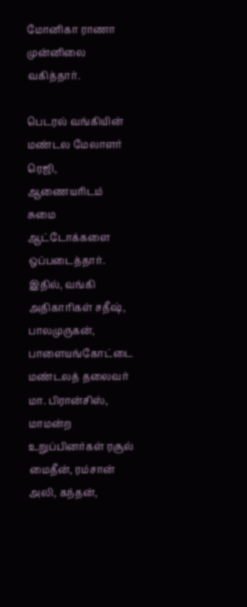மோனிகா ராணா முன்னிலை வகித்தார்.

பெடரல் வங்கியின் மண்டல மேலாளர் ரெஜி, ஆணையரிடம் சுமை ஆட்டோக்களை ஒப்படைத்தார். இதில், வங்கி அதிகாரிகள் சதீஷ், பாலமுருகன், பாளையங்கோட்டை மண்டலத் தலைவர் மா. பிரான்சிஸ், மாமன்ற உறுப்பினர்கள் ரசூல் மைதீன், ரம்சான் அலி, கந்தன்,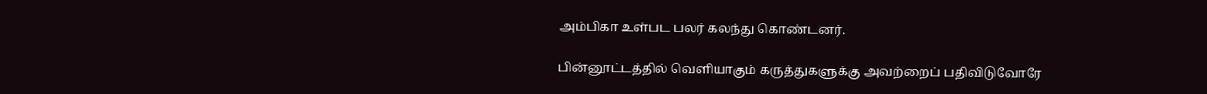அம்பிகா உள்பட பலர் கலந்து கொண்டனர்.

பின்னூட்டத்தில் வெளியாகும் கருத்துகளுக்கு அவற்றைப் பதிவிடுவோரே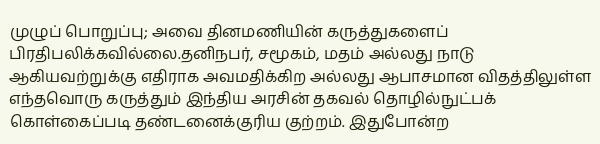முழுப் பொறுப்பு; அவை தினமணியின் கருத்துகளைப் பிரதிபலிக்கவில்லை.தனிநபர், சமூகம், மதம் அல்லது நாடு ஆகியவற்றுக்கு எதிராக அவமதிக்கிற அல்லது ஆபாசமான விதத்திலுள்ள எந்தவொரு கருத்தும் இந்திய அரசின் தகவல் தொழில்நுட்பக் கொள்கைப்படி தண்டனைக்குரிய குற்றம். இதுபோன்ற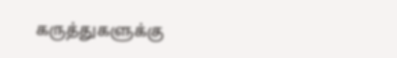கருத்துகளுக்கு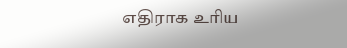எதிராக உரிய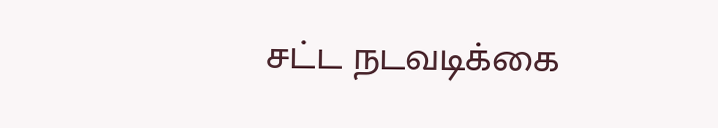சட்ட நடவடிக்கை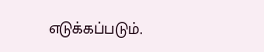எடுக்கப்படும்.